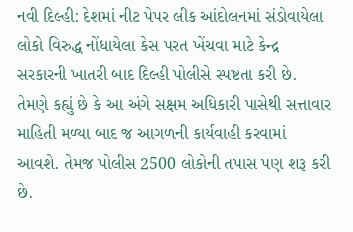નવી દિલ્હી: દેશમાં નીટ પેપર લીક આંદોલનમાં સંડોવાયેલા લોકો વિરુદ્ધ નોંધાયેલા કેસ પરત ખેંચવા માટે કેન્દ્ર સરકારની ખાતરી બાદ દિલ્હી પોલીસે સ્પષ્ટતા કરી છે. તેમણે કહ્યું છે કે આ અંગે સક્ષમ અધિકારી પાસેથી સત્તાવાર માહિતી મળ્યા બાદ જ આગળની કાર્યવાહી કરવામાં આવશે. તેમજ પોલીસ 2500 લોકોની તપાસ પણ શરૂ કરી છે.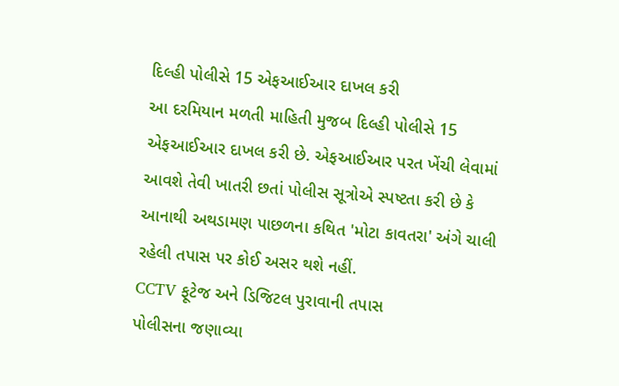દિલ્હી પોલીસે 15 એફઆઈઆર દાખલ કરી
આ દરમિયાન મળતી માહિતી મુજબ દિલ્હી પોલીસે 15 એફઆઈઆર દાખલ કરી છે. એફઆઈઆર પરત ખેંચી લેવામાં આવશે તેવી ખાતરી છતાં પોલીસ સૂત્રોએ સ્પષ્ટતા કરી છે કે આનાથી અથડામણ પાછળના કથિત 'મોટા કાવતરા' અંગે ચાલી રહેલી તપાસ પર કોઈ અસર થશે નહીં.
CCTV ફૂટેજ અને ડિજિટલ પુરાવાની તપાસ
પોલીસના જણાવ્યા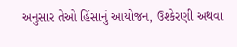અનુસાર તેઓ હિંસાનું આયોજન, ઉશ્કેરણી અથવા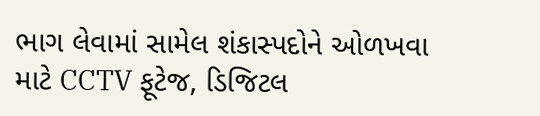ભાગ લેવામાં સામેલ શંકાસ્પદોને ઓળખવા માટે CCTV ફૂટેજ, ડિજિટલ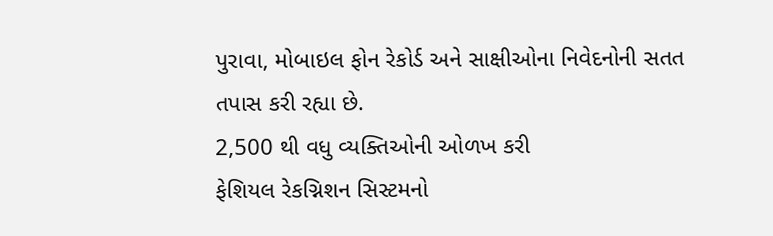પુરાવા, મોબાઇલ ફોન રેકોર્ડ અને સાક્ષીઓના નિવેદનોની સતત તપાસ કરી રહ્યા છે.
2,500 થી વધુ વ્યક્તિઓની ઓળખ કરી
ફેશિયલ રેકગ્નિશન સિસ્ટમનો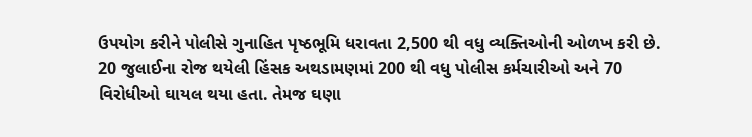ઉપયોગ કરીને પોલીસે ગુનાહિત પૃષ્ઠભૂમિ ધરાવતા 2,500 થી વધુ વ્યક્તિઓની ઓળખ કરી છે. 20 જુલાઈના રોજ થયેલી હિંસક અથડામણમાં 200 થી વધુ પોલીસ કર્મચારીઓ અને 70 વિરોધીઓ ઘાયલ થયા હતા. તેમજ ઘણા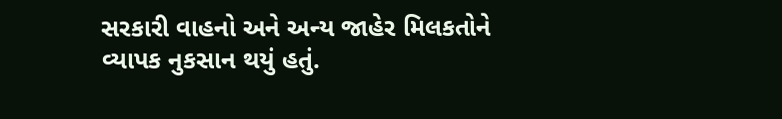સરકારી વાહનો અને અન્ય જાહેર મિલકતોને વ્યાપક નુકસાન થયું હતું.